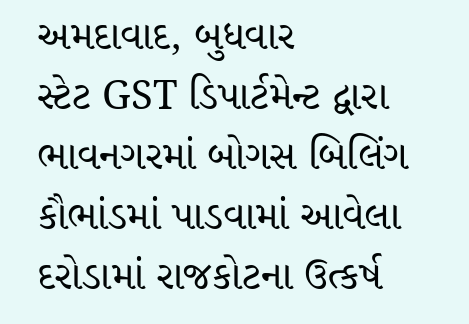અમદાવાદ, બુધવાર
સ્ટેટ GST ડિપાર્ટમેન્ટ દ્વારા ભાવનગરમાં બોગસ બિલિંગ કૌભાંડમાં પાડવામાં આવેલા દરોડામાં રાજકોટના ઉત્કર્ષ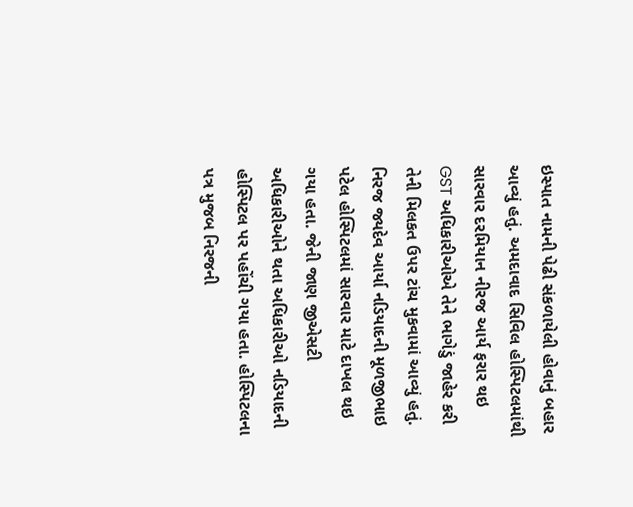ઇસ્પાત નામની પેઢી સંકળાયેલી હોવાનું બહાર આવ્યું હતું. અમદાવાદ સિવિલ હોસ્પિટલમાંથી સારવાર દરમિયાન નીરજ આર્ય ફરાર થઇ
GST અધિકારીઓએ તેને ભાગેડું જાહેર કરી તેની મિલકત ઉપર ટાંચ મુકવામાં આવ્યું હતું. નિરજ જ્યદેવ આર્યા નડિયાદની મૂળજીભાઇ પટેલ હોસ્પિટલમાં સારવાર માટે દાખલ થઇ ગયા હતા. જેની જાણ જીએસટી અધિકારીઓને થતા અધિકારીઓ નડિયાદની હોસ્પિટલ પર પહોંચી ગયા હતા. હોસ્પિટલના પત્ર મુજબ નિરજની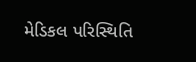મેડિકલ પરિસ્થિતિ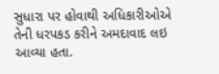સુધારા પર હોવાથી અધિકારીઓએ તેની ધરપકડ કરીને અમદાવાદ લઇ આવ્યા હતા.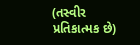(તસ્વીર પ્રતિકાત્મક છે)